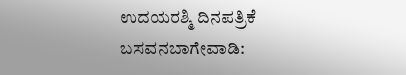ಉದಯರಶ್ಮಿ ದಿನಪತ್ರಿಕೆ
ಬಸವನಬಾಗೇವಾಡಿ: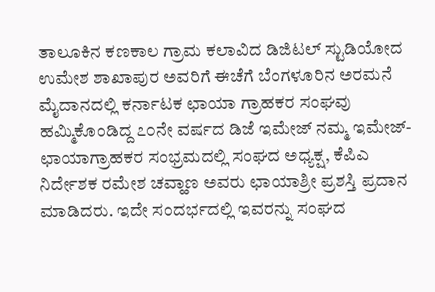ತಾಲೂಕಿನ ಕಣಕಾಲ ಗ್ರಾಮ ಕಲಾವಿದ ಡಿಜಿಟಲ್ ಸ್ಟುಡಿಯೋದ ಉಮೇಶ ಶಾಖಾಪುರ ಅವರಿಗೆ ಈಚೆಗೆ ಬೆಂಗಳೂರಿನ ಅರಮನೆ ಮೈದಾನದಲ್ಲಿ ಕರ್ನಾಟಕ ಛಾಯಾ ಗ್ರಾಹಕರ ಸಂಘವು ಹಮ್ಮಿಕೊಂಡಿದ್ದ ೭೦ನೇ ವರ್ಷದ ಡಿಜೆ ಇಮೇಜ್ ನಮ್ಮ ಇಮೇಜ್-ಛಾಯಾಗ್ರಾಹಕರ ಸಂಭ್ರಮದಲ್ಲಿ ಸಂಘದ ಅಧ್ಯಕ್ಷ, ಕೆಪಿಎ ನಿರ್ದೇಶಕ ರಮೇಶ ಚವ್ಹಾಣ ಅವರು ಛಾಯಾಶ್ರೀ ಪ್ರಶಸ್ತಿ ಪ್ರದಾನ ಮಾಡಿದರು. ಇದೇ ಸಂದರ್ಭದಲ್ಲಿ ಇವರನ್ನು ಸಂಘದ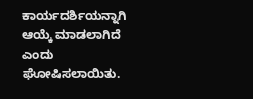ಕಾರ್ಯದರ್ಶಿಯನ್ನಾಗಿ ಆಯ್ಕೆ ಮಾಡಲಾಗಿದೆ ಎಂದು ಘೋಷಿಸಲಾಯಿತು.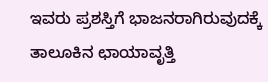ಇವರು ಪ್ರಶಸ್ತಿಗೆ ಭಾಜನರಾಗಿರುವುದಕ್ಕೆ ತಾಲೂಕಿನ ಛಾಯಾವೃತ್ತಿ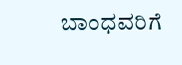ಬಾಂಧವರಿಗೆ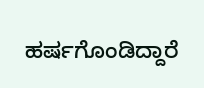ಹರ್ಷಗೊಂಡಿದ್ದಾರೆ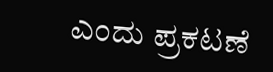ಎಂದು ಪ್ರಕಟಣೆ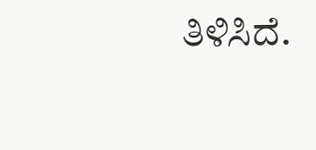ತಿಳಿಸಿದೆ.